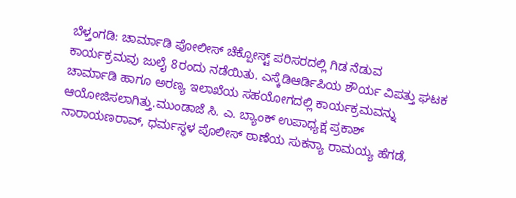ಬೆಳ್ತಂಗಡಿ: ಚಾರ್ಮಾಡಿ ಪೋಲೀಸ್ ಚೆಕ್ಪೋಸ್ಟ್ ಪರಿಸರದಲ್ಲಿ ಗಿಡ ನೆಡುವ ಕಾರ್ಯಕ್ರಮವು ಜುಲೈ 8ರಂದು ನಡೆಯಿತು. ಎಸ್ಕೆಡಿಆರ್ಡಿಪಿಯ ಶೌರ್ಯ ವಿಪತ್ತು ಘಟಕ ಚಾರ್ಮಾಡಿ ಹಾಗೂ ಅರಣ್ಯ ಇಲಾಖೆಯ ಸಹಯೋಗದಲ್ಲಿ ಕಾರ್ಯಕ್ರಮವನ್ನು ಆಯೋಜಿಸಲಾಗಿತ್ತು.ಮುಂಡಾಜೆ ಸಿ. ಎ. ಬ್ಯಾಂಕ್ ಉಪಾಧ್ಯಕ್ಷ ಪ್ರಕಾಶ್ ನಾರಾಯಣರಾವ್, ಧರ್ಮಸ್ಥಳ ಪೊಲೀಸ್ ಠಾಣೆಯ ಸುಕನ್ಯಾ ರಾಮಯ್ಯ ಹೆಗಡೆ,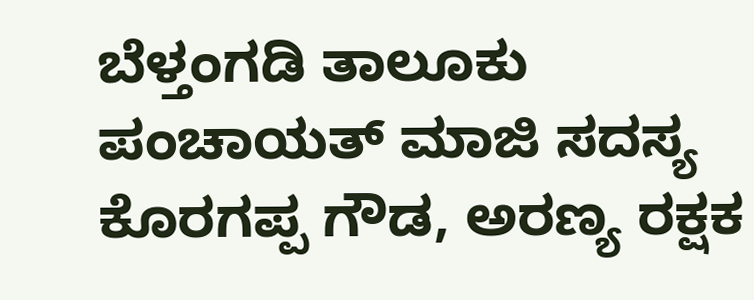ಬೆಳ್ತಂಗಡಿ ತಾಲೂಕು ಪಂಚಾಯತ್ ಮಾಜಿ ಸದಸ್ಯ ಕೊರಗಪ್ಪ ಗೌಡ, ಅರಣ್ಯ ರಕ್ಷಕ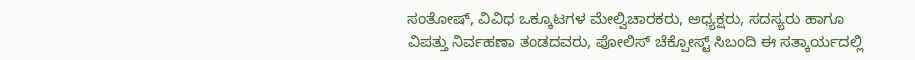ಸಂತೋಷ್, ವಿವಿಧ ಒಕ್ಕೂಟಗಳ ಮೇಲ್ವಿಚಾರಕರು, ಅಧ್ಯಕ್ಷರು, ಸದಸ್ಯರು ಹಾಗೂ ವಿಪತ್ತು ನಿರ್ವಹಣಾ ತಂಡದವರು, ಪೋಲಿಸ್ ಚೆಕ್ಪೋಸ್ಟ್ ಸಿಬಂದಿ ಈ ಸತ್ಕಾರ್ಯದಲ್ಲಿ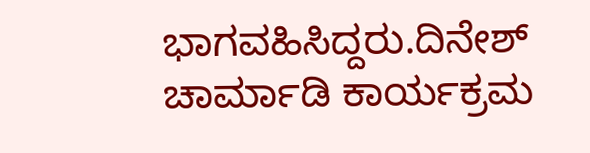ಭಾಗವಹಿಸಿದ್ದರು.ದಿನೇಶ್ ಚಾರ್ಮಾಡಿ ಕಾರ್ಯಕ್ರಮ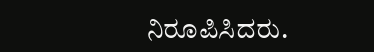ನಿರೂಪಿಸಿದರು.